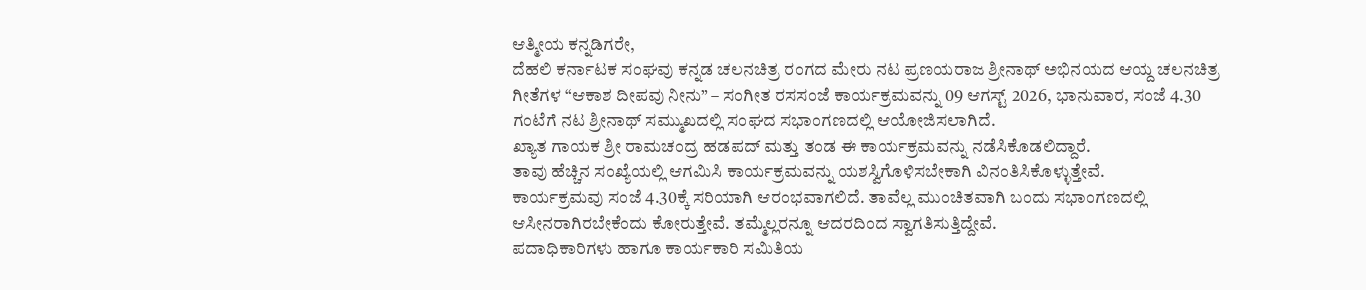ಆತ್ಮೀಯ ಕನ್ನಡಿಗರೇ,
ದೆಹಲಿ ಕರ್ನಾಟಕ ಸಂಘವು ಕನ್ನಡ ಚಲನಚಿತ್ರ ರಂಗದ ಮೇರು ನಟ ಪ್ರಣಯರಾಜ ಶ್ರೀನಾಥ್ ಅಭಿನಯದ ಆಯ್ದ ಚಲನಚಿತ್ರ ಗೀತೆಗಳ “ಆಕಾಶ ದೀಪವು ನೀನು” – ಸಂಗೀತ ರಸಸಂಜೆ ಕಾರ್ಯಕ್ರಮವನ್ನು 09 ಆಗಸ್ಟ್ 2026, ಭಾನುವಾರ, ಸಂಜೆ 4.30 ಗಂಟೆಗೆ ನಟ ಶ್ರೀನಾಥ್ ಸಮ್ಮುಖದಲ್ಲಿ ಸಂಘದ ಸಭಾಂಗಣದಲ್ಲಿ ಆಯೋಜಿಸಲಾಗಿದೆ.
ಖ್ಯಾತ ಗಾಯಕ ಶ್ರೀ ರಾಮಚಂದ್ರ ಹಡಪದ್ ಮತ್ತು ತಂಡ ಈ ಕಾರ್ಯಕ್ರಮವನ್ನು ನಡೆಸಿಕೊಡಲಿದ್ದಾರೆ.
ತಾವು ಹೆಚ್ಚಿನ ಸಂಖ್ಯೆಯಲ್ಲಿ ಆಗಮಿಸಿ ಕಾರ್ಯಕ್ರಮವನ್ನು ಯಶಸ್ವಿಗೊಳಿಸಬೇಕಾಗಿ ವಿನಂತಿಸಿಕೊಳ್ಳುತ್ತೇವೆ.
ಕಾರ್ಯಕ್ರಮವು ಸಂಜೆ 4.30ಕ್ಕೆ ಸರಿಯಾಗಿ ಆರಂಭವಾಗಲಿದೆ. ತಾವೆಲ್ಲ ಮುಂಚಿತವಾಗಿ ಬಂದು ಸಭಾಂಗಣದಲ್ಲಿ ಆಸೀನರಾಗಿರಬೇಕೆಂದು ಕೋರುತ್ತೇವೆ. ತಮ್ಮೆಲ್ಲರನ್ನೂ ಆದರದಿಂದ ಸ್ವಾಗತಿಸುತ್ತಿದ್ದೇವೆ.
ಪದಾಧಿಕಾರಿಗಳು ಹಾಗೂ ಕಾರ್ಯಕಾರಿ ಸಮಿತಿಯ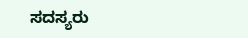ಸದಸ್ಯರು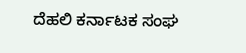ದೆಹಲಿ ಕರ್ನಾಟಕ ಸಂಘ